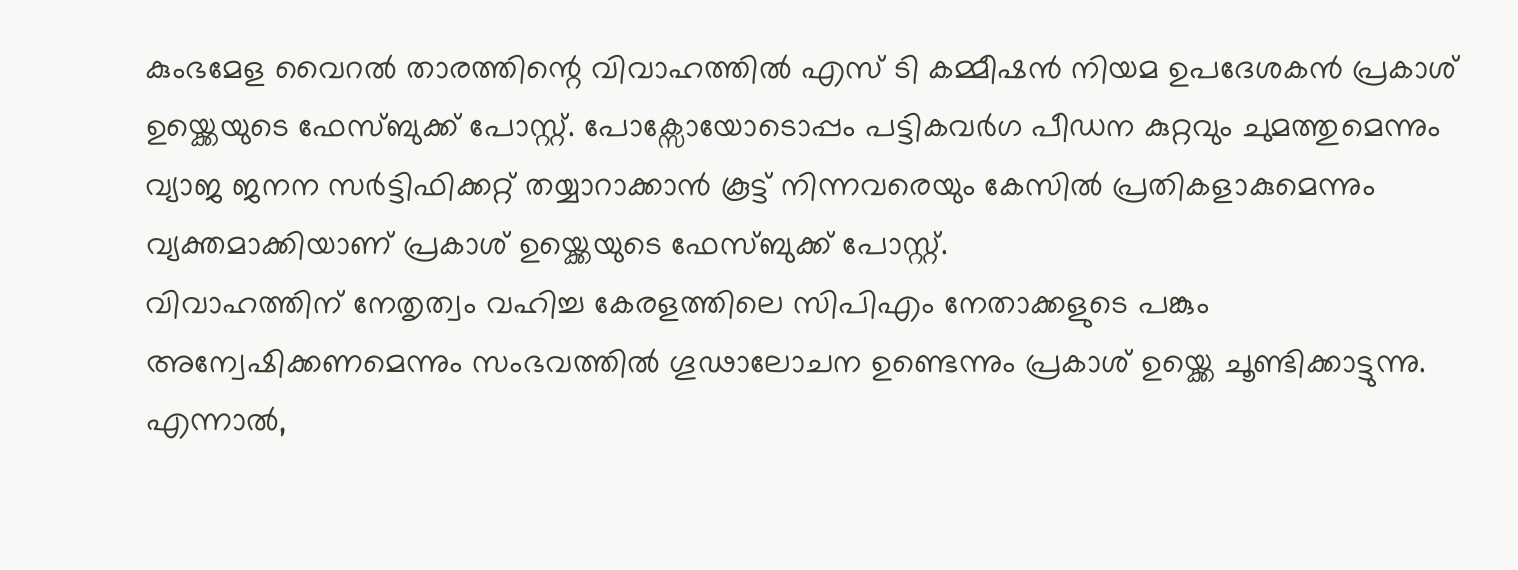കുംഭമേള വൈറൽ താരത്തിന്റെ വിവാഹത്തിൽ എസ് ടി കമ്മീഷൻ നിയമ ഉപദേശകൻ പ്രകാശ് ഉയ്ക്കെയുടെ ഫേസ്ബുക്ക് പോസ്റ്റ്. പോക്സോയോടൊപ്പം പട്ടികവർഗ പീഡന കുറ്റവും ചുമത്തുമെന്നും വ്യാജ ജനന സർട്ടിഫിക്കറ്റ് തയ്യാറാക്കാൻ കൂട്ട് നിന്നവരെയും കേസിൽ പ്രതികളാകുമെന്നും വ്യക്തമാക്കിയാണ് പ്രകാശ് ഉയ്ക്കെയുടെ ഫേസ്ബുക്ക് പോസ്റ്റ്.
വിവാഹത്തിന് നേതൃത്വം വഹിച്ച കേരളത്തിലെ സിപിഎം നേതാക്കളുടെ പങ്കും അന്വേഷിക്കണമെന്നും സംഭവത്തിൽ ഗൂഢാലോചന ഉണ്ടെന്നും പ്രകാശ് ഉയ്ക്കെ ചൂണ്ടിക്കാട്ടുന്നു. എന്നാൽ,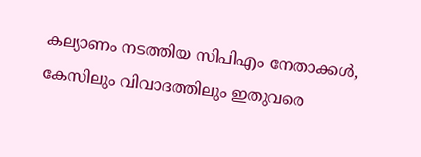കല്യാണം നടത്തിയ സിപിഎം നേതാക്കൾ, കേസിലും വിവാദത്തിലും ഇതുവരെ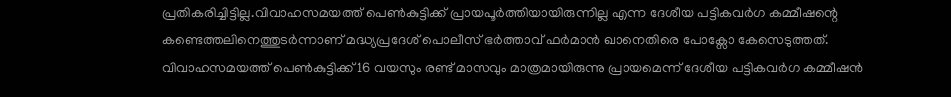പ്രതികരിച്ചിട്ടില്ല.വിവാഹസമയത്ത് പെൺകുട്ടിക്ക് പ്രായപൂർത്തിയായിരുന്നില്ല എന്ന ദേശീയ പട്ടികവർഗ കമ്മീഷന്റെ കണ്ടെത്തലിനെത്തുടർന്നാണ് മദ്ധ്യപ്രദേശ് പൊലീസ് ഭർത്താവ് ഫർമാൻ ഖാനെതിരെ പോക്സോ കേസെടുത്തത്. വിവാഹസമയത്ത് പെൺകുട്ടിക്ക് 16 വയസും രണ്ട് മാസവും മാത്രമായിരുന്നു പ്രായമെന്ന് ദേശീയ പട്ടികവർഗ കമ്മീഷൻ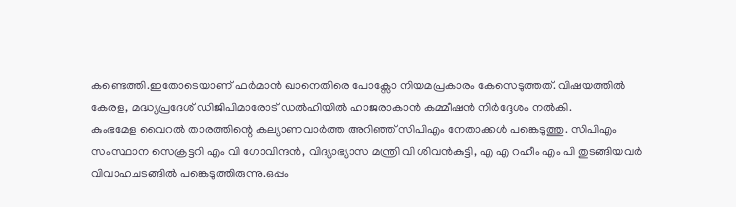കണ്ടെത്തി.ഇതോടെയാണ് ഫർമാൻ ഖാനെതിരെ പോക്സോ നിയമപ്രകാരം കേസെടുത്തത്. വിഷയത്തിൽ കേരള, മദ്ധ്യപ്രദേശ് ഡിജിപിമാരോട് ഡൽഹിയിൽ ഹാജരാകാൻ കമ്മീഷൻ നിർദ്ദേശം നൽകി.
കുംഭമേള വൈറൽ താരത്തിന്റെ കല്യാണവാർത്ത അറിഞ്ഞ് സിപിഎം നേതാക്കൾ പങ്കെടുത്തു. സിപിഎം സംസ്ഥാന സെക്രട്ടറി എം വി ഗോവിന്ദൻ, വിദ്യാഭ്യാസ മന്ത്രി വി ശിവൻകുട്ടി, എ എ റഹീം എം പി തുടങ്ങിയവർ വിവാഹചടങ്ങിൽ പങ്കെടുത്തിരുന്നു.ഒപ്പം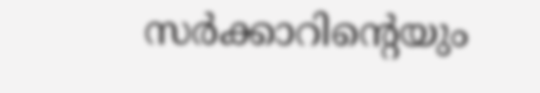സർക്കാറിന്റെയും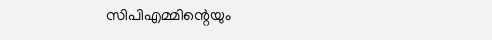സിപിഎമ്മിന്റെയും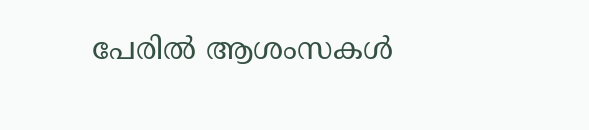പേരിൽ ആശംസകൾ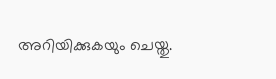അറിയിക്കുകയും ചെയ്തു.